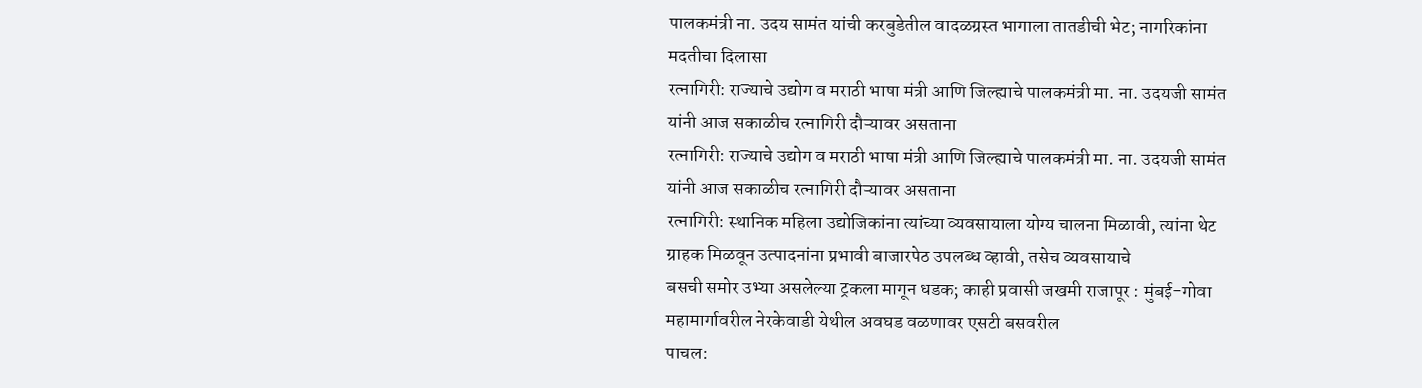पालकमंत्री ना. उदय सामंत यांची करबुडेतील वादळग्रस्त भागाला तातडीची भेट; नागरिकांना मदतीचा दिलासा
रत्नागिरी: राज्याचे उद्योग व मराठी भाषा मंत्री आणि जिल्ह्याचे पालकमंत्री मा. ना. उदयजी सामंत यांनी आज सकाळीच रत्नागिरी दौऱ्यावर असताना
रत्नागिरी: राज्याचे उद्योग व मराठी भाषा मंत्री आणि जिल्ह्याचे पालकमंत्री मा. ना. उदयजी सामंत यांनी आज सकाळीच रत्नागिरी दौऱ्यावर असताना
रत्नागिरी: स्थानिक महिला उद्योजिकांना त्यांच्या व्यवसायाला योग्य चालना मिळावी, त्यांना थेट ग्राहक मिळवून उत्पादनांना प्रभावी बाजारपेठ उपलब्ध व्हावी, तसेच व्यवसायाचे
बसची समोर उभ्या असलेल्या ट्रकला मागून धडक; काही प्रवासी जखमी राजापूर : मुंबई-गोवा महामार्गावरील नेरकेवाडी येथील अवघड वळणावर एसटी बसवरील
पाचल: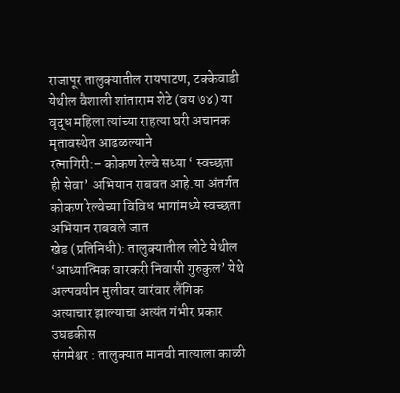राजापूर तालुक्यातील रायपाटण, टक्केवाडी येथील वैशाली शांताराम शेटे (वय ७४) या वृद्ध महिला त्यांच्या राहत्या घरी अचानक मृतावस्थेत आढळल्याने
रत्नागिरी:– कोकण रेल्वे सध्या ‘ स्वच्छता ही सेवा’ अभियान राबवत आहे.या अंतर्गत कोकण रेल्वेच्या विविध भागांमध्ये स्वच्छता अभियान राबवले जात
खेड (प्रतिनिधी): तालुक्यातील लोटे येथील ‘आध्यात्मिक वारकरी निवासी गुरुकुल’ येथे अल्पवयीन मुलीवर वारंवार लैंगिक अत्याचार झाल्याचा अत्यंत गंभीर प्रकार उघडकीस
संगमेश्वर : तालुक्यात मानवी नात्याला काळी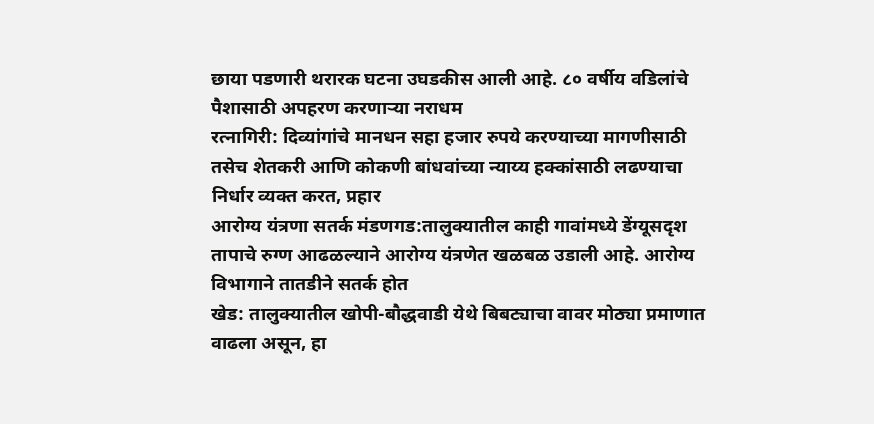छाया पडणारी थरारक घटना उघडकीस आली आहे. ८० वर्षीय वडिलांचे पैशासाठी अपहरण करणाऱ्या नराधम
रत्नागिरी: दिव्यांगांचे मानधन सहा हजार रुपये करण्याच्या मागणीसाठी तसेच शेतकरी आणि कोकणी बांधवांच्या न्याय्य हक्कांसाठी लढण्याचा निर्धार व्यक्त करत, प्रहार
आरोग्य यंत्रणा सतर्क मंडणगड:तालुक्यातील काही गावांमध्ये डेंग्यूसदृश तापाचे रुग्ण आढळल्याने आरोग्य यंत्रणेत खळबळ उडाली आहे. आरोग्य विभागाने तातडीने सतर्क होत
खेड: तालुक्यातील खोपी-बौद्धवाडी येथे बिबट्याचा वावर मोठ्या प्रमाणात वाढला असून, हा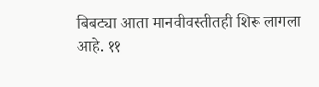बिबट्या आता मानवीवस्तीतही शिरू लागला आहे. ११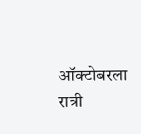ऑक्टोबरला रात्री